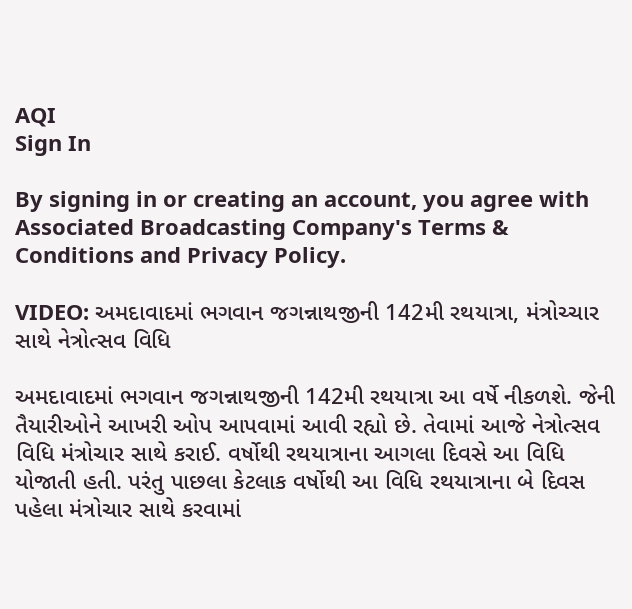AQI
Sign In

By signing in or creating an account, you agree with Associated Broadcasting Company's Terms & Conditions and Privacy Policy.

VIDEO: અમદાવાદમાં ભગવાન જગન્નાથજીની 142મી રથયાત્રા, મંત્રોચ્ચાર સાથે નેત્રોત્સવ વિધિ

અમદાવાદમાં ભગવાન જગન્નાથજીની 142મી રથયાત્રા આ વર્ષે નીકળશે. જેની તૈયારીઓને આખરી ઓપ આપવામાં આવી રહ્યો છે. તેવામાં આજે નેત્રોત્સવ વિધિ મંત્રોચાર સાથે કરાઈ. વર્ષોથી રથયાત્રાના આગલા દિવસે આ વિધિ યોજાતી હતી. પરંતુ પાછલા કેટલાક વર્ષોથી આ વિધિ રથયાત્રાના બે દિવસ પહેલા મંત્રોચાર સાથે કરવામાં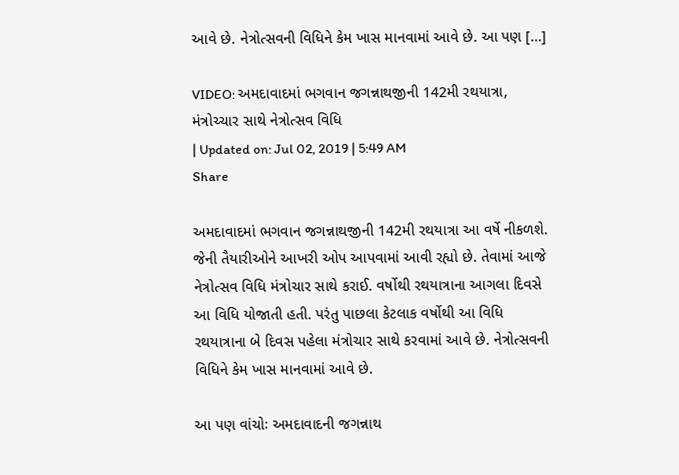આવે છે. નેત્રોત્સવની વિધિને કેમ ખાસ માનવામાં આવે છે. આ પણ […]

VIDEO: અમદાવાદમાં ભગવાન જગન્નાથજીની 142મી રથયાત્રા, મંત્રોચ્ચાર સાથે નેત્રોત્સવ વિધિ
| Updated on: Jul 02, 2019 | 5:49 AM
Share

અમદાવાદમાં ભગવાન જગન્નાથજીની 142મી રથયાત્રા આ વર્ષે નીકળશે. જેની તૈયારીઓને આખરી ઓપ આપવામાં આવી રહ્યો છે. તેવામાં આજે નેત્રોત્સવ વિધિ મંત્રોચાર સાથે કરાઈ. વર્ષોથી રથયાત્રાના આગલા દિવસે આ વિધિ યોજાતી હતી. પરંતુ પાછલા કેટલાક વર્ષોથી આ વિધિ રથયાત્રાના બે દિવસ પહેલા મંત્રોચાર સાથે કરવામાં આવે છે. નેત્રોત્સવની વિધિને કેમ ખાસ માનવામાં આવે છે.

આ પણ વાંચોઃ અમદાવાદની જગન્નાથ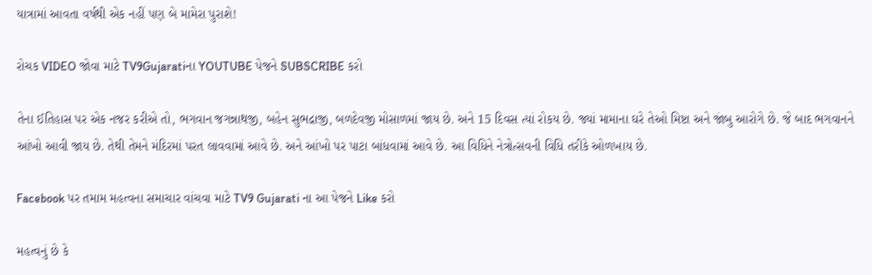યાત્રામાં આવતા વર્ષથી એક નહીં પણ બે મામેરા પુરાશે!

રોચક VIDEO જોવા માટે TV9Gujaratiના YOUTUBE પેજને SUBSCRIBE કરો

તેના ઈતિહાસ પર એક નજર કરીએ તો, ભગવાન જગન્નાથજી, બહેન સુભદ્રાજી, બળદેવજી મોસાળમાં જાય છે. અને 15 દિવસ ત્યાં રોકય છે. જ્યાં મામાના ઘરે તેઓ મિષ્ટા અને જાંબુ આરોગે છે. જે બાદ ભગવાનને આંખો આવી જાય છે. તેથી તેમને મંદિરમાં પરત લાવવામાં આવે છે. અને આંખો પર પાટા બાંધવામાં આવે છે. આ વિધિને નેત્રોત્સવની વિધિ તરીકે ઓળખાય છે.

Facebook પર તમામ મહત્વના સમાચાર વાંચવા માટે TV9 Gujarati ના આ પેજને Like કરો

મહત્વનું છે કે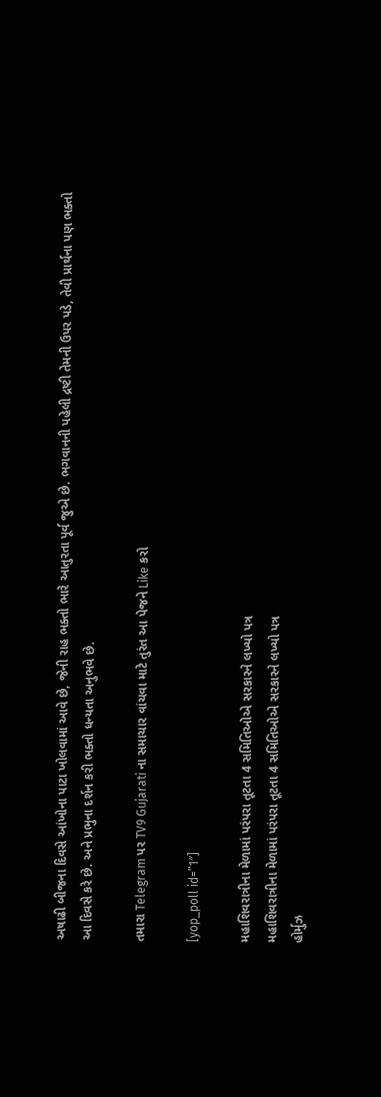અષાઢી બીજના દિવસે આંખોના પાટા ખોલવામાં આવે છે, જેની રાહ ભક્તો ભારે આતુરતા પૂર્વ જુએ છે. ભગવાનની પહેલી દ્રષ્ટી તેમની ઉપર પડે, તેવી પ્રાર્થના પણ ભક્તો આ દિવસે કરે છે. અને પ્રભુના દર્શન કરી ભક્તો ધન્યતા અનુભવે છે.

તમારા Telegram પર TV9 Gujarati ના સમાચાર વાંચવા માટે તુરંત આ પેજને Like કરો

[yop_poll id=”1″]

મહાશિવરાત્રીના મેળામાં પરંપરા તૂટતા 4 સમિતિઓએ સરકારને લખ્યો પત્ર
મહાશિવરાત્રીના મેળામાં પરંપરા તૂટતા 4 સમિતિઓએ સરકારને લખ્યો પત્ર
હોર્મુઝ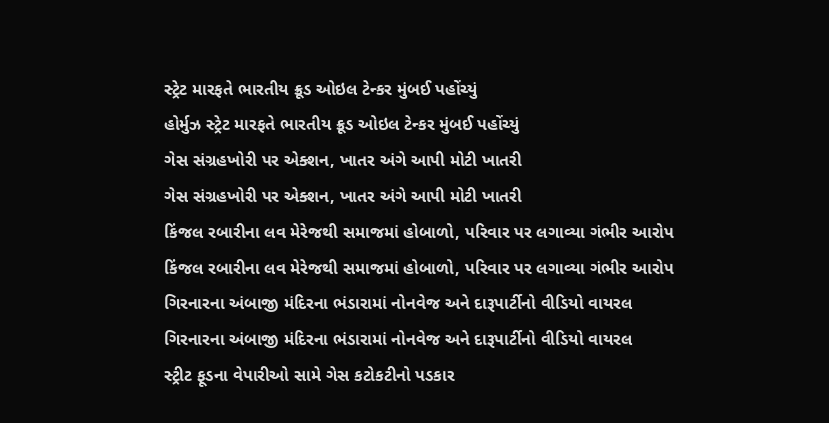સ્ટ્રેટ મારફતે ભારતીય ક્રૂડ ઓઇલ ટેન્કર મુંબઈ પહોંચ્યું
હોર્મુઝ સ્ટ્રેટ મારફતે ભારતીય ક્રૂડ ઓઇલ ટેન્કર મુંબઈ પહોંચ્યું
ગેસ સંગ્રહખોરી પર એક્શન, ખાતર અંગે આપી મોટી ખાતરી
ગેસ સંગ્રહખોરી પર એક્શન, ખાતર અંગે આપી મોટી ખાતરી
કિંજલ રબારીના લવ મેરેજથી સમાજમાં હોબાળો, પરિવાર પર લગાવ્યા ગંભીર આરોપ
કિંજલ રબારીના લવ મેરેજથી સમાજમાં હોબાળો, પરિવાર પર લગાવ્યા ગંભીર આરોપ
ગિરનારના અંબાજી મંદિરના ભંડારામાં નોનવેજ અને દારૂપાર્ટીનો વીડિયો વાયરલ
ગિરનારના અંબાજી મંદિરના ભંડારામાં નોનવેજ અને દારૂપાર્ટીનો વીડિયો વાયરલ
સ્ટ્રીટ ફૂડના વેપારીઓ સામે ગેસ કટોકટીનો પડકાર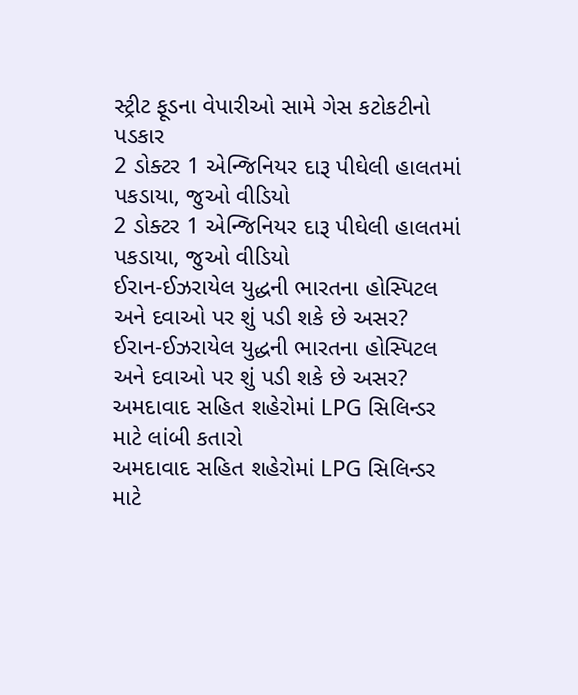સ્ટ્રીટ ફૂડના વેપારીઓ સામે ગેસ કટોકટીનો પડકાર
2 ડોક્ટર 1 એન્જિનિયર દારૂ પીઘેલી હાલતમાં પકડાયા, જુઓ વીડિયો
2 ડોક્ટર 1 એન્જિનિયર દારૂ પીઘેલી હાલતમાં પકડાયા, જુઓ વીડિયો
ઈરાન-ઈઝરાયેલ યુદ્ધની ભારતના હોસ્પિટલ અને દવાઓ પર શું પડી શકે છે અસર?
ઈરાન-ઈઝરાયેલ યુદ્ધની ભારતના હોસ્પિટલ અને દવાઓ પર શું પડી શકે છે અસર?
અમદાવાદ સહિત શહેરોમાં LPG સિલિન્ડર માટે લાંબી કતારો
અમદાવાદ સહિત શહેરોમાં LPG સિલિન્ડર માટે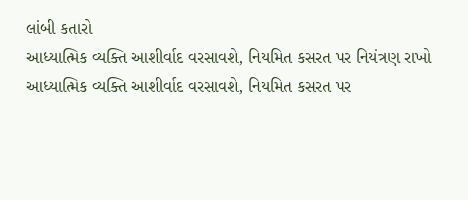લાંબી કતારો
આધ્યાત્મિક વ્યક્તિ આશીર્વાદ વરસાવશે, નિયમિત કસરત પર નિયંત્રણ રાખો
આધ્યાત્મિક વ્યક્તિ આશીર્વાદ વરસાવશે, નિયમિત કસરત પર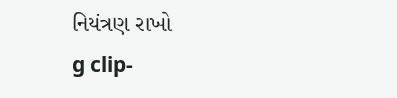નિયંત્રણ રાખો
g clip-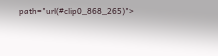path="url(#clip0_868_265)">